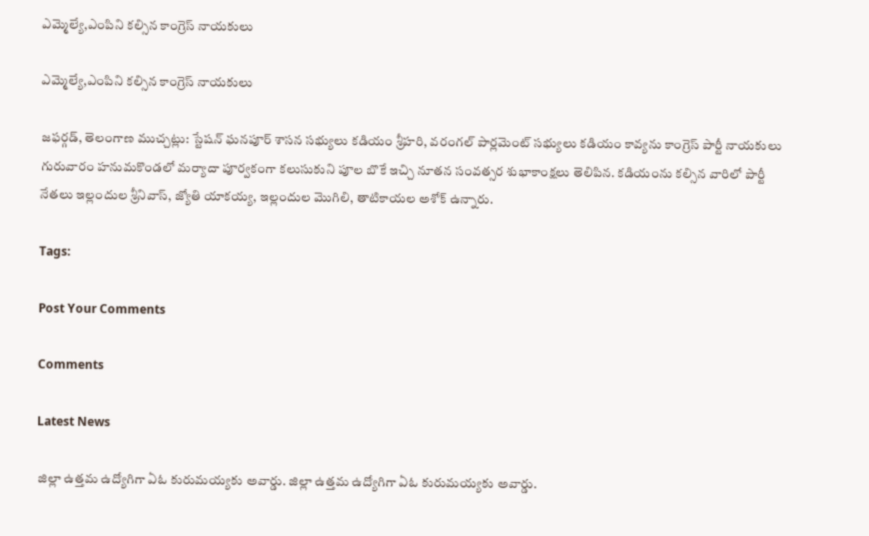ఎమ్మెల్యే,ఎంపిని కల్సిన కాంగ్రెస్ నాయకులు

ఎమ్మెల్యే,ఎంపిని కల్సిన కాంగ్రెస్ నాయకులు

జఫర్గడ్, తెలంగాణ ముచ్చట్లు: స్టేషన్ ఘనపూర్ శాసన సభ్యులు కడియం శ్రీహరి, వరంగల్ పార్లమెంట్ సభ్యులు కడియం కావ్యను కాంగ్రెస్ పార్టీ నాయకులు గురువారం హనుమకొండలో మర్యాదా పూర్వకంగా కలుసుకుని పూల బొకే ఇచ్చి నూతన సంవత్సర శుభాకాంక్షలు తెలిపిన. కడియంను కల్సిన వారిలో పార్టీ నేతలు ఇల్లందుల శ్రీనివాస్, జ్యోతి యాకయ్య, ఇల్లందుల మొగిలి, తాటికాయల అశోక్ ఉన్నారు.

Tags:

Post Your Comments

Comments

Latest News

జిల్లా ఉత్తమ ఉద్యోగిగా ఏఓ కురుమయ్యకు అవార్డు. జిల్లా ఉత్తమ ఉద్యోగిగా ఏఓ కురుమయ్యకు అవార్డు.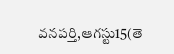వనపర్తి,ఆగస్టు15(తె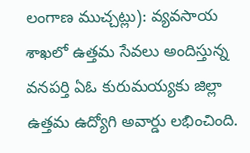లంగాణ ముచ్చట్లు): వ్యవసాయ శాఖలో ఉత్తమ సేవలు అందిస్తున్న వనపర్తి ఏఓ కురుమయ్యకు జిల్లా ఉత్తమ ఉద్యోగి అవార్డు లభించింది.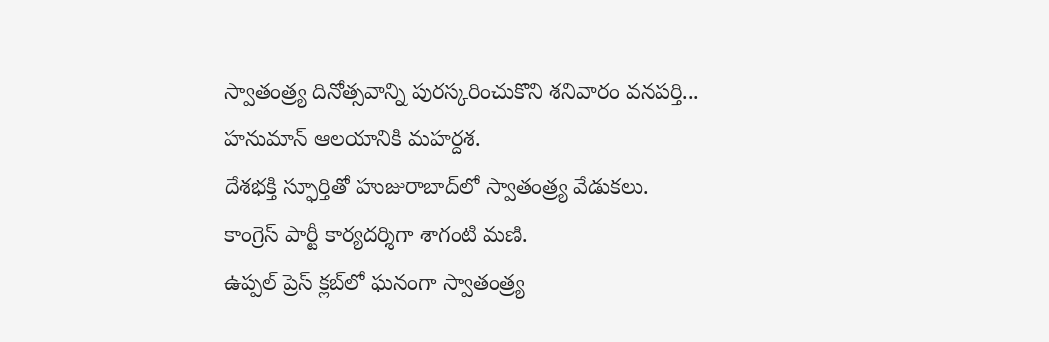స్వాతంత్ర్య దినోత్సవాన్ని పురస్కరించుకొని శనివారం వనపర్తి...
హనుమాన్ ఆలయానికి మహర్దశ.
దేశభక్తి స్ఫూర్తితో హుజురాబాద్‌లో స్వాతంత్ర్య వేడుకలు.
కాంగ్రెస్ పార్టీ కార్యదర్శిగా శాగంటి మణి.
ఉప్పల్ ప్రెస్ క్లబ్‌లో ఘనంగా స్వాతంత్ర్య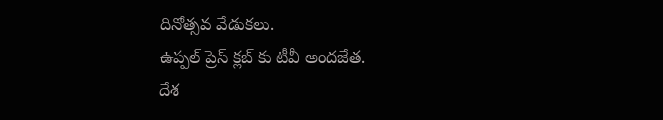దినోత్సవ వేడుకలు.
ఉప్పల్ ప్రెస్ క్లబ్‌ కు టీవీ అందజేత.
దేశ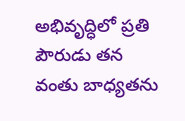అభివృద్ధిలో ప్రతి పౌరుడు తన వంతు బాధ్యతను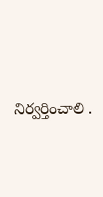నిర్వర్తించాలి .